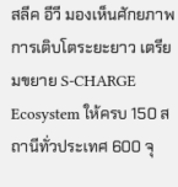สลีค อีวี มองเห็นศักยภาพการเติบโตระยะยาว เตรียมขยาย S-CHARGE Ecosystem ให้ครบ 150 สถานีทั่วประเทศ 600 จุ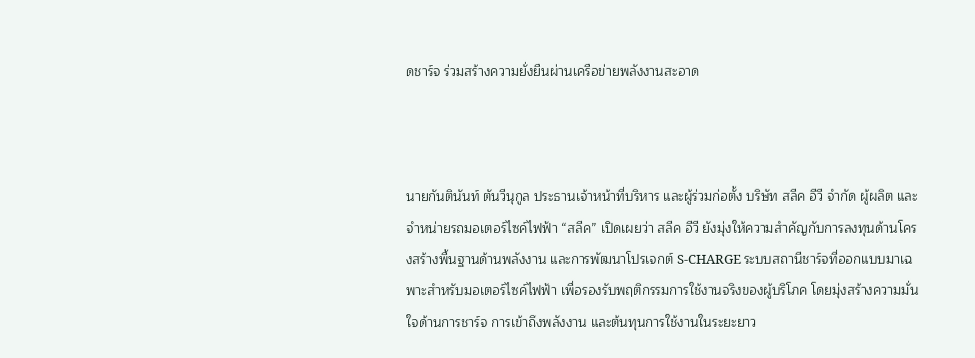ดชาร์จ ร่วมสร้างความยั่งยืนผ่านเครือข่ายพลังงานสะอาด



นายกันตินันท์ ตันวีนุกูล ประธานเจ้าหน้าที่บริหาร และผู้ร่วมก่อตั้ง บริษัท สลีค อีวี จำกัด ผู้ผลิต และจำหน่ายรถมอเตอร์ไซค์ไฟฟ้า “สลีค” เปิดเผยว่า สลีค อีวี ยังมุ่งให้ความสำคัญกับการลงทุนด้านโครงสร้างพื้นฐานด้านพลังงาน และการพัฒนาโปรเจกต์ S-CHARGE ระบบสถานีชาร์จที่ออกแบบมาเฉพาะสำหรับมอเตอร์ไซค์ไฟฟ้า เพื่อรองรับพฤติกรรมการใช้งานจริงของผู้บริโภค โดยมุ่งสร้างความมั่นใจด้านการชาร์จ การเข้าถึงพลังงาน และต้นทุนการใช้งานในระยะยาว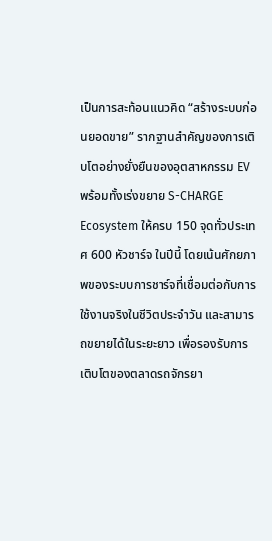เป็นการสะท้อนแนวคิด “สร้างระบบก่อนยอดขาย” รากฐานสำคัญของการเติบโตอย่างยั่งยืนของอุตสาหกรรม EV พร้อมทั้งเร่งขยาย S-CHARGE Ecosystem ให้ครบ 150 จุดทั่วประเทศ 600 หัวชาร์จ ในปีนี้ โดยเน้นศักยภาพของระบบการชาร์จที่เชื่อมต่อกับการใช้งานจริงในชีวิตประจำวัน และสามารถขยายได้ในระยะยาว เพื่อรองรับการเติบโตของตลาดรถจักรยา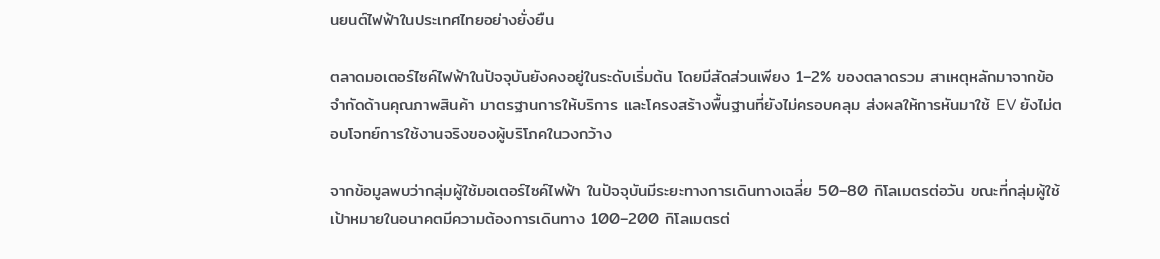นยนต์ไฟฟ้าในประเทศไทยอย่างยั่งยืน

ตลาดมอเตอร์ไซค์ไฟฟ้าในปัจจุบันยังคงอยู่ในระดับเริ่มต้น โดยมีสัดส่วนเพียง 1–2% ของตลาดรวม สาเหตุหลักมาจากข้อจำกัดด้านคุณภาพสินค้า มาตรฐานการให้บริการ และโครงสร้างพื้นฐานที่ยังไม่ครอบคลุม ส่งผลให้การหันมาใช้ EV ยังไม่ตอบโจทย์การใช้งานจริงของผู้บริโภคในวงกว้าง

จากข้อมูลพบว่ากลุ่มผู้ใช้มอเตอร์ไซค์ไฟฟ้า ในปัจจุบันมีระยะทางการเดินทางเฉลี่ย 50–80 กิโลเมตรต่อวัน ขณะที่กลุ่มผู้ใช้เป้าหมายในอนาคตมีความต้องการเดินทาง 100–200 กิโลเมตรต่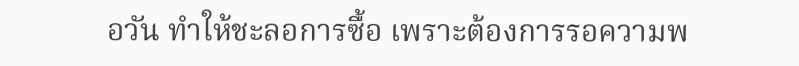อวัน ทำให้ชะลอการซื้อ เพราะต้องการรอความพ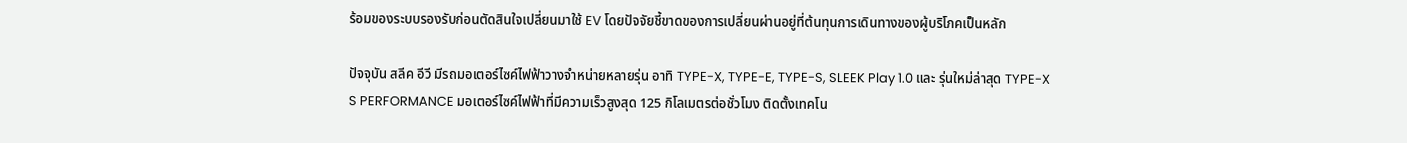ร้อมของระบบรองรับก่อนตัดสินใจเปลี่ยนมาใช้ EV โดยปัจจัยชี้ขาดของการเปลี่ยนผ่านอยู่ที่ต้นทุนการเดินทางของผู้บริโภคเป็นหลัก

ปัจจุบัน สลีค อีวี มีรถมอเตอร์ไซค์ไฟฟ้าวางจำหน่ายหลายรุ่น อาทิ TYPE-X, TYPE-E, TYPE-S, SLEEK Play 1.0 และ รุ่นใหม่ล่าสุด TYPE-X S PERFORMANCE มอเตอร์ไซค์ไฟฟ้าที่มีความเร็วสูงสุด 125 กิโลเมตรต่อชั่วโมง ติดตั้งเทคโน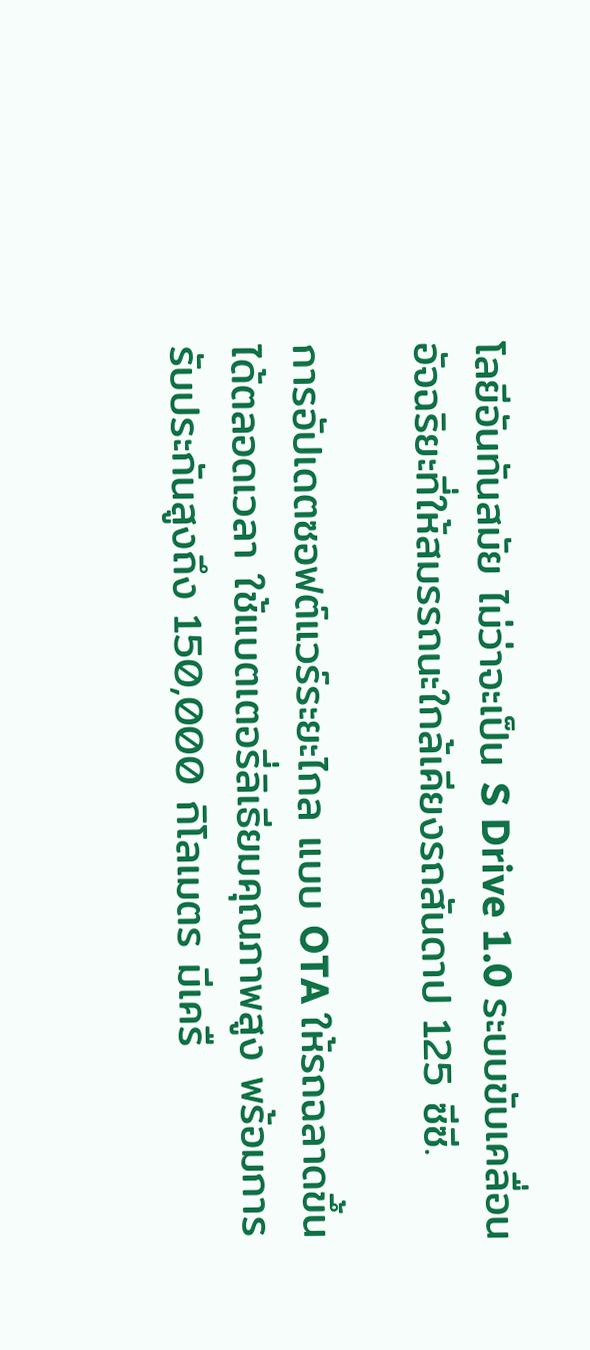โลยีอันทันสมัย ไม่ว่าจะเป็น S Drive 1.0 ระบบขับเคลื่อนอัจฉริยะที่ให้สมรรถนะใกล้เคียงรถสันดาป 125 ซีซี.

การอัปเดตซอฟต์แวร์ระยะไกล แบบ OTA ให้รถฉลาดขึ้นได้ตลอดเวลา ใช้แบตเตอรี่ลิเธียมคุณภาพสูง พร้อมการรับประกันสูงถึง 150,000 กิโลเมตร มีเครื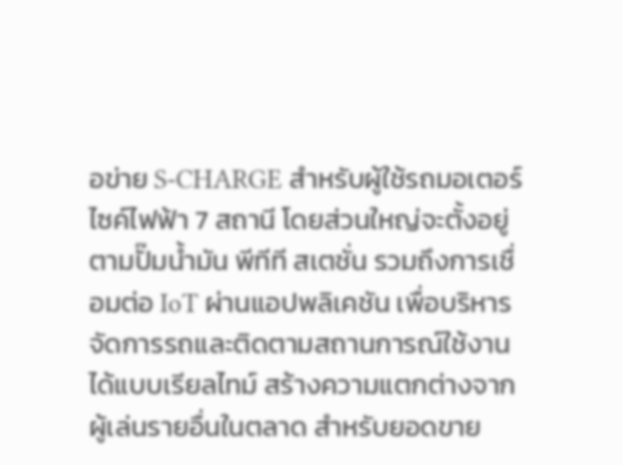อข่าย S-CHARGE สำหรับผู้ใช้รถมอเตอร์ไซค์ไฟฟ้า 7 สถานี โดยส่วนใหญ่จะตั้งอยู่ตามปั๊มน้ำมัน พีทีที สเตชั่น รวมถึงการเชื่อมต่อ IoT ผ่านแอปพลิเคชัน เพื่อบริหารจัดการรถและติดตามสถานการณ์ใช้งานได้แบบเรียลไทม์ สร้างความแตกต่างจากผู้เล่นรายอื่นในตลาด สำหรับยอดขาย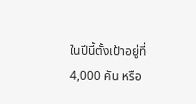ในปีนี้ตั้งเป้าอยู่ที่ 4,000 คัน หรือ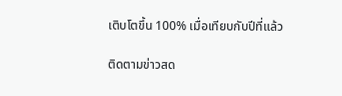เติบโตขึ้น 100% เมื่อเทียบกับปีที่แล้ว

ติดตามข่าวสด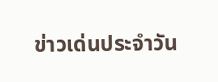ข่าวเด่นประจำวัน